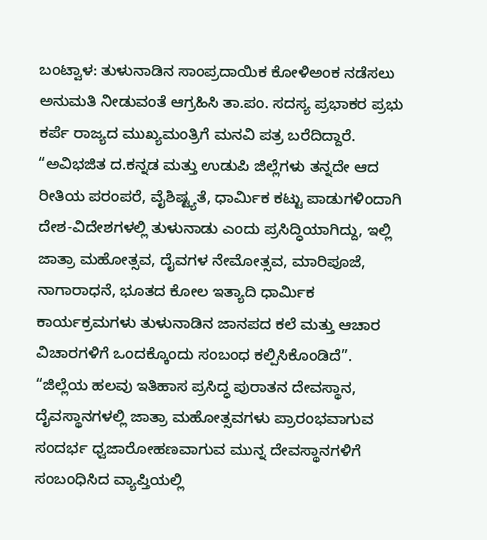ಬಂಟ್ವಾಳ: ತುಳುನಾಡಿನ ಸಾಂಪ್ರದಾಯಿಕ ಕೋಳಿಅಂಕ ನಡೆಸಲು ಅನುಮತಿ ನೀಡುವಂತೆ ಆಗ್ರಹಿಸಿ ತಾ.ಪಂ. ಸದಸ್ಯ ಪ್ರಭಾಕರ ಪ್ರಭು ಕರ್ಪೆ ರಾಜ್ಯದ ಮುಖ್ಯಮಂತ್ರಿಗೆ ಮನವಿ ಪತ್ರ ಬರೆದಿದ್ದಾರೆ.
“ಅವಿಭಜಿತ ದ.ಕನ್ನಡ ಮತ್ತು ಉಡುಪಿ ಜಿಲ್ಲೆಗಳು ತನ್ನದೇ ಆದ ರೀತಿಯ ಪರಂಪರೆ, ವೈಶಿಷ್ಟ್ಯತೆ, ಧಾರ್ಮಿಕ ಕಟ್ಟು ಪಾಡುಗಳಿಂದಾಗಿ ದೇಶ-ವಿದೇಶಗಳಲ್ಲಿ ತುಳುನಾಡು ಎಂದು ಪ್ರಸಿದ್ಧಿಯಾಗಿದ್ದು, ಇಲ್ಲಿ ಜಾತ್ರಾ ಮಹೋತ್ಸವ, ದೈವಗಳ ನೇಮೋತ್ಸವ, ಮಾರಿಪೂಜೆ, ನಾಗಾರಾಧನೆ, ಭೂತದ ಕೋಲ ಇತ್ಯಾದಿ ಧಾರ್ಮಿಕ ಕಾರ್ಯಕ್ರಮಗಳು ತುಳುನಾಡಿನ ಜಾನಪದ ಕಲೆ ಮತ್ತು ಆಚಾರ ವಿಚಾರಗಳಿಗೆ ಒಂದಕ್ಕೊಂದು ಸಂಬಂಧ ಕಲ್ಪಿಸಿಕೊಂಡಿದೆ”.
“ಜಿಲ್ಲೆಯ ಹಲವು ಇತಿಹಾಸ ಪ್ರಸಿದ್ಧ ಪುರಾತನ ದೇವಸ್ಥಾನ, ದೈವಸ್ಥಾನಗಳಲ್ಲಿ ಜಾತ್ರಾ ಮಹೋತ್ಸವಗಳು ಪ್ರಾರಂಭವಾಗುವ ಸಂದರ್ಭ ಧ್ವಜಾರೋಹಣವಾಗುವ ಮುನ್ನ ದೇವಸ್ಥಾನಗಳಿಗೆ ಸಂಬಂಧಿಸಿದ ವ್ಯಾಪ್ತಿಯಲ್ಲಿ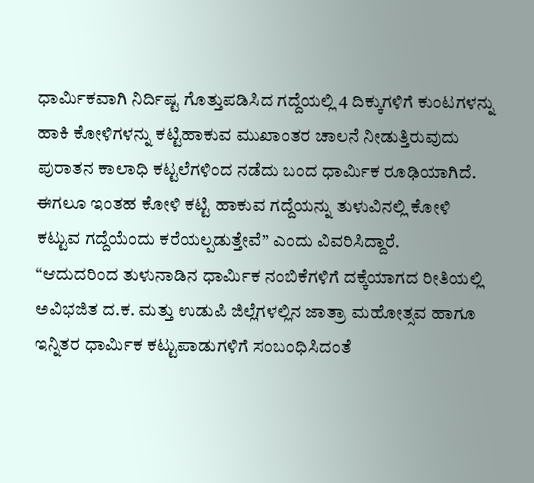ಧಾರ್ಮಿಕವಾಗಿ ನಿರ್ದಿಷ್ಟ ಗೊತ್ತುಪಡಿಸಿದ ಗದ್ದೆಯಲ್ಲಿ 4 ದಿಕ್ಕುಗಳಿಗೆ ಕುಂಟಗಳನ್ನು ಹಾಕಿ ಕೋಳಿಗಳನ್ನು ಕಟ್ಟಿಹಾಕುವ ಮುಖಾಂತರ ಚಾಲನೆ ನೀಡುತ್ತಿರುವುದು ಪುರಾತನ ಕಾಲಾಧಿ ಕಟ್ಟಲೆಗಳಿಂದ ನಡೆದು ಬಂದ ಧಾರ್ಮಿಕ ರೂಢಿಯಾಗಿದೆ. ಈಗಲೂ ಇಂತಹ ಕೋಳಿ ಕಟ್ಟಿ ಹಾಕುವ ಗದ್ದೆಯನ್ನು ತುಳುವಿನಲ್ಲಿ ಕೋಳಿ ಕಟ್ಟುವ ಗದ್ದೆಯೆಂದು ಕರೆಯಲ್ಪಡುತ್ತೇವೆ” ಎಂದು ವಿವರಿಸಿದ್ದಾರೆ.
“ಆದುದರಿಂದ ತುಳುನಾಡಿನ ಧಾರ್ಮಿಕ ನಂಬಿಕೆಗಳಿಗೆ ದಕ್ಕೆಯಾಗದ ರೀತಿಯಲ್ಲಿ ಅವಿಭಜಿತ ದ.ಕ. ಮತ್ತು ಉಡುಪಿ ಜಿಲ್ಲೆಗಳಲ್ಲಿನ ಜಾತ್ರಾ ಮಹೋತ್ಸವ ಹಾಗೂ ಇನ್ನಿತರ ಧಾರ್ಮಿಕ ಕಟ್ಟುಪಾಡುಗಳಿಗೆ ಸಂಬಂಧಿಸಿದಂತೆ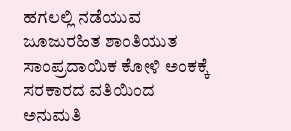ಹಗಲಲ್ಲಿ ನಡೆಯುವ ಜೂಜುರಹಿತ ಶಾಂತಿಯುತ ಸಾಂಪ್ರದಾಯಿಕ ಕೋಳಿ ಅಂಕಕ್ಕೆ ಸರಕಾರದ ವತಿಯಿಂದ ಅನುಮತಿ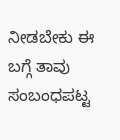ನೀಡಬೇಕು ಈ ಬಗ್ಗೆ ತಾವು ಸಂಬಂಧಪಟ್ಟ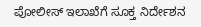ಪೋಲೀಸ್ ಇಲಾಖೆಗೆ ಸೂಕ್ತ ನಿರ್ದೇಶನ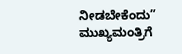ನೀಡಬೇಕೆಂದು” ಮುಖ್ಯಮಂತ್ರಿಗೆ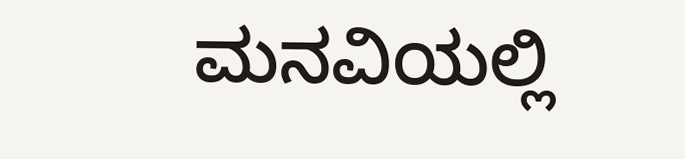ಮನವಿಯಲ್ಲಿ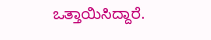ಒತ್ತಾಯಿಸಿದ್ದಾರೆ.